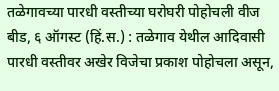तळेगावच्या पारधी वस्तीच्या घरोघरी पोहोचली वीज
बीड, ६ ऑगस्ट (हिं.स.) : तळेगाव येथील आदिवासी पारधी वस्तीवर अखेर विजेचा प्रकाश पोहोचला असून,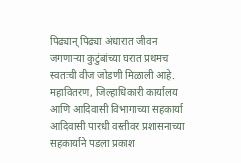पिढ्यान् पिढ्या अंधारात जीवन जगणाऱ्या कुटुंबांच्या घरात प्रथमच स्वतःची वीज जोडणी मिळाली आहे. महावितरण, जिल्हाधिकारी कार्यालय आणि आदिवासी विभागाच्या सहकार्या
आदिवासी पारधी वस्तीवर प्रशासनाच्या सहकार्याने पडला प्रकाश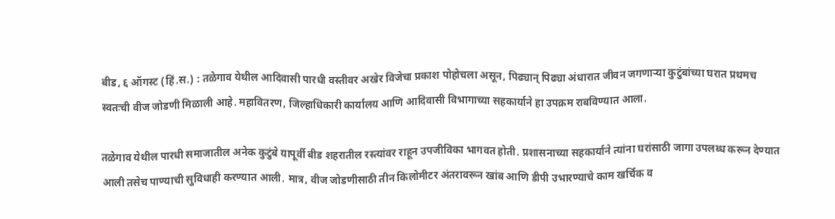बीड, ६ ऑगस्ट (हिं.स.) : तळेगाव येथील आदिवासी पारधी वस्तीवर अखेर विजेचा प्रकाश पोहोचला असून, पिढ्यान् पिढ्या अंधारात जीवन जगणाऱ्या कुटुंबांच्या घरात प्रथमच स्वतःची वीज जोडणी मिळाली आहे. महावितरण, जिल्हाधिकारी कार्यालय आणि आदिवासी विभागाच्या सहकार्याने हा उपक्रम राबविण्यात आला.

तळेगाव येथील पारधी समाजातील अनेक कुटुंबे यापूर्वी बीड शहरातील रस्त्यांवर राहून उपजीविका भागवत होती. प्रशासनाच्या सहकार्याने त्यांना घरांसाठी जागा उपलब्ध करून देण्यात आली तसेच पाण्याची सुविधाही करण्यात आली. मात्र, वीज जोडणीसाठी तीन किलोमीटर अंतरावरून खांब आणि डीपी उभारण्याचे काम खर्चिक व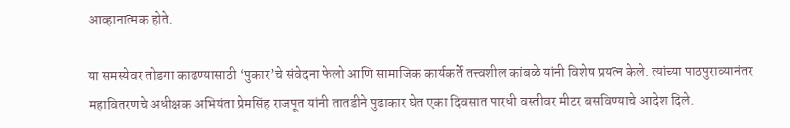आव्हानात्मक होते.

या समस्येवर तोडगा काढण्यासाठी ‘पुकार’चे संवेदना फेलो आणि सामाजिक कार्यकर्ते तत्त्वशील कांबळे यांनी विशेष प्रयत्न केले. त्यांच्या पाठपुराव्यानंतर महावितरणचे अधीक्षक अभियंता प्रेमसिंह राजपूत यांनी तातडीने पुढाकार घेत एका दिवसात पारधी वस्तीवर मीटर बसविण्याचे आदेश दिले.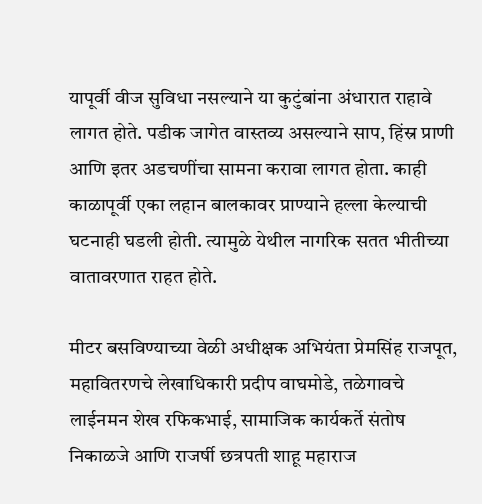यापूर्वी वीज सुविधा नसल्याने या कुटुंबांना अंधारात राहावे लागत होते. पडीक जागेत वास्तव्य असल्याने साप, हिंस्र प्राणी आणि इतर अडचणींचा सामना करावा लागत होता. काही काळापूर्वी एका लहान बालकावर प्राण्याने हल्ला केल्याची घटनाही घडली होती. त्यामुळे येथील नागरिक सतत भीतीच्या वातावरणात राहत होते.

मीटर बसविण्याच्या वेळी अधीक्षक अभियंता प्रेमसिंह राजपूत, महावितरणचे लेखाधिकारी प्रदीप वाघमोडे, तळेगावचे लाईनमन शेख रफिकभाई, सामाजिक कार्यकर्ते संतोष निकाळजे आणि राजर्षी छत्रपती शाहू महाराज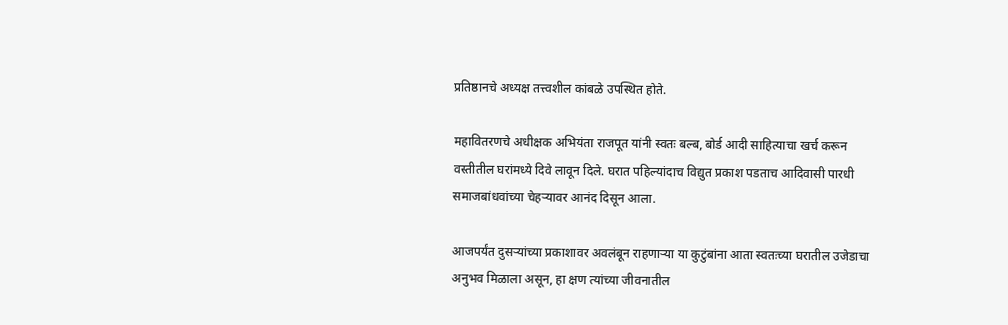प्रतिष्ठानचे अध्यक्ष तत्त्वशील कांबळे उपस्थित होते.

महावितरणचे अधीक्षक अभियंता राजपूत यांनी स्वतः बल्ब, बोर्ड आदी साहित्याचा खर्च करून वस्तीतील घरांमध्ये दिवे लावून दिले. घरात पहिल्यांदाच विद्युत प्रकाश पडताच आदिवासी पारधी समाजबांधवांच्या चेहऱ्यावर आनंद दिसून आला.

आजपर्यंत दुसऱ्यांच्या प्रकाशावर अवलंबून राहणाऱ्या या कुटुंबांना आता स्वतःच्या घरातील उजेडाचा अनुभव मिळाला असून, हा क्षण त्यांच्या जीवनातील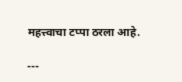महत्त्वाचा टप्पा ठरला आहे.

---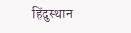हिंदुस्थान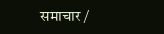समाचार /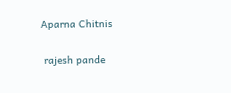Aparna Chitnis


 rajesh pande